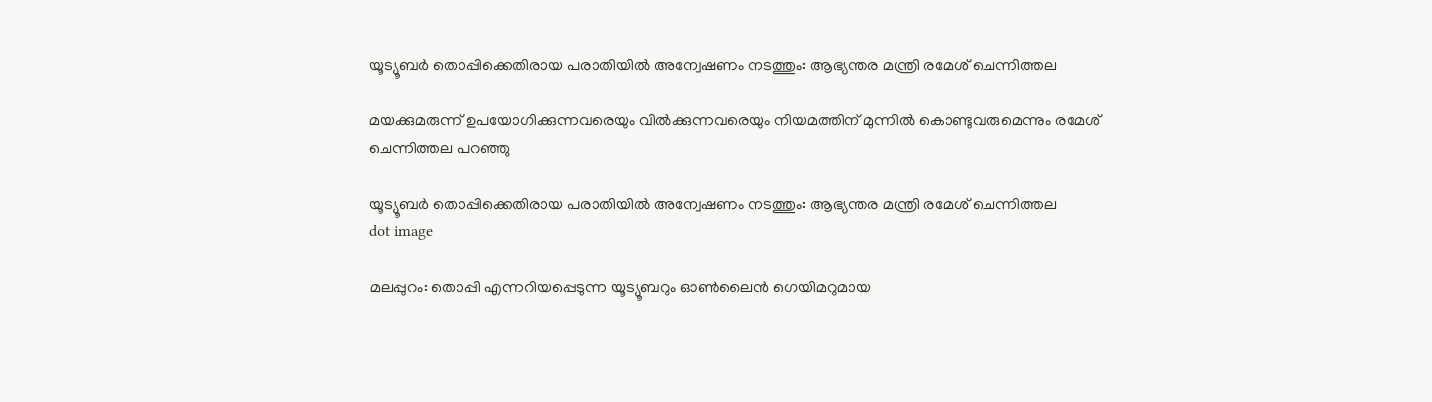യൂട്യൂബര്‍ തൊപ്പിക്കെതിരായ പരാതിയില്‍ അന്വേഷണം നടത്തും: ആഭ്യന്തര മന്ത്രി രമേശ് ചെന്നിത്തല

മയക്കുമരുന്ന് ഉപയോഗിക്കുന്നവരെയും വില്‍ക്കുന്നവരെയും നിയമത്തിന് മുന്നില്‍ കൊണ്ടുവരുമെന്നും രമേശ് ചെന്നിത്തല പറഞ്ഞു

യൂട്യൂബര്‍ തൊപ്പിക്കെതിരായ പരാതിയില്‍ അന്വേഷണം നടത്തും: ആഭ്യന്തര മന്ത്രി രമേശ് ചെന്നിത്തല
dot image

മലപ്പുറം: തൊപ്പി എന്നറിയപ്പെടുന്ന യൂട്യൂബറും ഓണ്‍ലൈന്‍ ഗെയിമറുമായ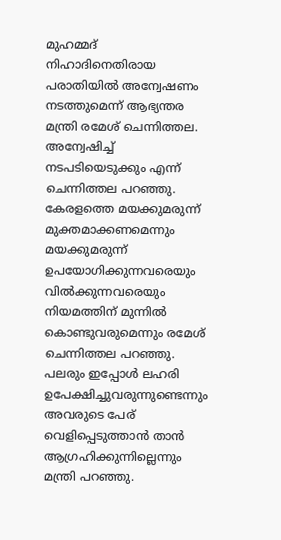മുഹമ്മദ് നിഹാദിനെതിരായ പരാതിയില്‍ അന്വേഷണം നടത്തുമെന്ന് ആഭ്യന്തര മന്ത്രി രമേശ് ചെന്നിത്തല. അന്വേഷിച്ച് നടപടിയെടുക്കും എന്ന് ചെന്നിത്തല പറഞ്ഞു. കേരളത്തെ മയക്കുമരുന്ന് മുക്തമാക്കണമെന്നും മയക്കുമരുന്ന് ഉപയോഗിക്കുന്നവരെയും വില്‍ക്കുന്നവരെയും നിയമത്തിന് മുന്നില്‍ കൊണ്ടുവരുമെന്നും രമേശ് ചെന്നിത്തല പറഞ്ഞു. പലരും ഇപ്പോള്‍ ലഹരി ഉപേക്ഷിച്ചുവരുന്നുണ്ടെന്നും അവരുടെ പേര് വെളിപ്പെടുത്താന്‍ താന്‍ ആഗ്രഹിക്കുന്നില്ലെന്നും മന്ത്രി പറഞ്ഞു.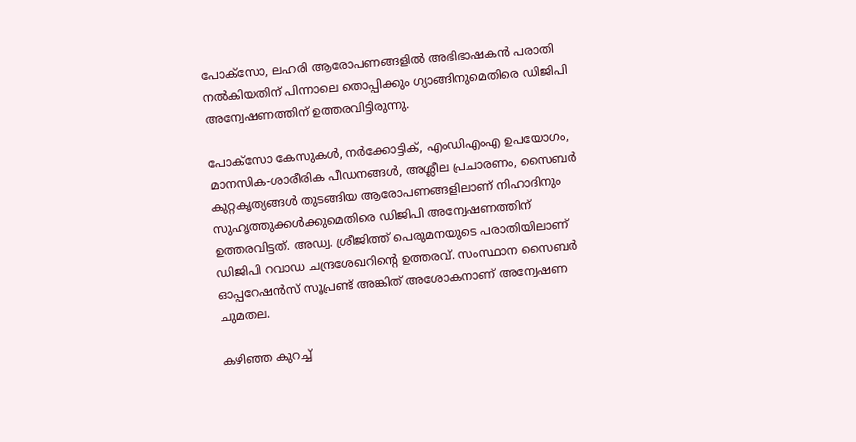പോക്‌സോ, ലഹരി ആരോപണങ്ങളില്‍ അഭിഭാഷകന്‍ പരാതി നല്‍കിയതിന് പിന്നാലെ തൊപ്പിക്കും ഗ്യാങ്ങിനുമെതിരെ ഡിജിപി അന്വേഷണത്തിന് ഉത്തരവിട്ടിരുന്നു.

പോക്‌സോ കേസുകള്‍, നര്‍ക്കോട്ടിക്, എംഡിഎംഎ ഉപയോഗം, മാനസിക-ശാരീരിക പീഡനങ്ങള്‍, അശ്ലീല പ്രചാരണം, സൈബര്‍ കുറ്റകൃത്യങ്ങള്‍ തുടങ്ങിയ ആരോപണങ്ങളിലാണ് നിഹാദിനും സുഹൃത്തുക്കള്‍ക്കുമെതിരെ ഡിജിപി അന്വേഷണത്തിന് ഉത്തരവിട്ടത്. അഡ്വ. ശ്രീജിത്ത് പെരുമനയുടെ പരാതിയിലാണ് ഡിജിപി റവാഡ ചന്ദ്രശേഖറിന്റെ ഉത്തരവ്. സംസ്ഥാന സൈബര്‍ ഓപ്പറേഷന്‍സ് സൂപ്രണ്ട് അങ്കിത് അശോകനാണ് അന്വേഷണ ചുമതല.

കഴിഞ്ഞ കുറച്ച്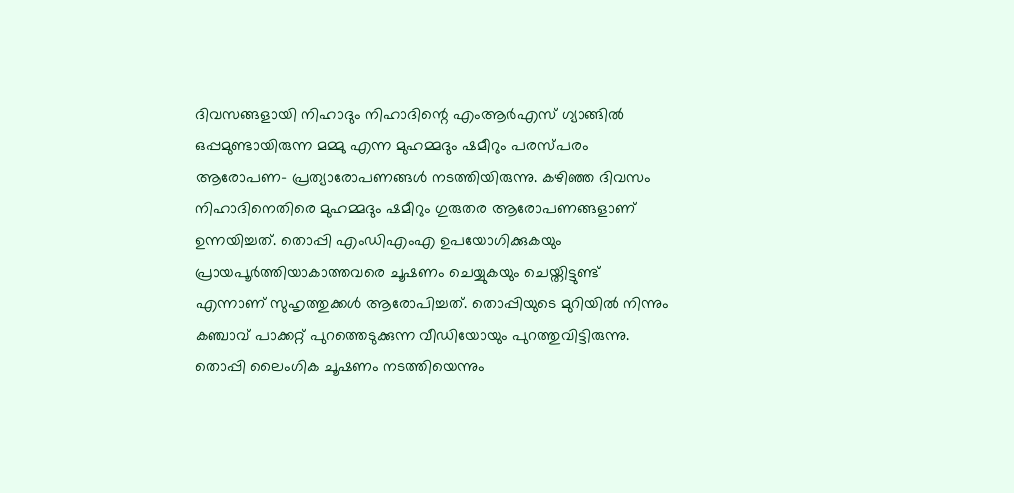ദിവസങ്ങളായി നിഹാദും നിഹാദിന്റെ എംആര്‍എസ് ഗ്യാങ്ങില്‍ ഒപ്പമുണ്ടായിരുന്ന മമ്മു എന്ന മുഹമ്മദും ഷമീറും പരസ്പരം ആരോപണ- പ്രത്യാരോപണങ്ങള്‍ നടത്തിയിരുന്നു. കഴിഞ്ഞ ദിവസം നിഹാദിനെതിരെ മുഹമ്മദും ഷമീറും ഗുരുതര ആരോപണങ്ങളാണ് ഉന്നയിച്ചത്. തൊപ്പി എംഡിഎംഎ ഉപയോഗിക്കുകയും പ്രായപൂര്‍ത്തിയാകാത്തവരെ ചൂഷണം ചെയ്യുകയും ചെയ്തിട്ടുണ്ട് എന്നാണ് സുഹൃത്തുക്കള്‍ ആരോപിച്ചത്. തൊപ്പിയുടെ മുറിയില്‍ നിന്നും കഞ്ചാവ് പാക്കറ്റ് പുറത്തെടുക്കുന്ന വീഡിയോയും പുറത്തുവിട്ടിരുന്നു. തൊപ്പി ലൈംഗിക ചൂഷണം നടത്തിയെന്നും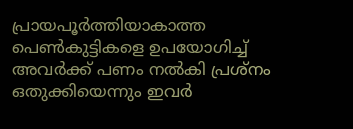പ്രായപൂര്‍ത്തിയാകാത്ത പെണ്‍കുട്ടികളെ ഉപയോഗിച്ച് അവര്‍ക്ക് പണം നല്‍കി പ്രശ്‌നം ഒതുക്കിയെന്നും ഇവര്‍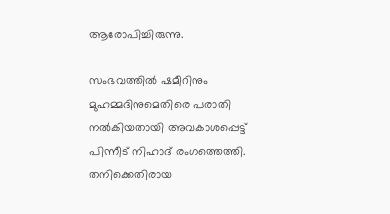ആരോപിച്ചിരുന്നു.

സംഭവത്തില്‍ ഷമീറിനും മുഹമ്മദിനുമെതിരെ പരാതി നല്‍കിയതായി അവകാശപ്പെട്ട് പിന്നീട് നിഹാദ് രംഗത്തെത്തി. തനിക്കെതിരായ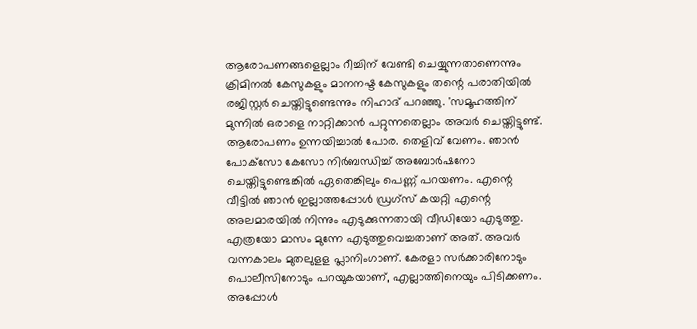ആരോപണങ്ങളെല്ലാം റീച്ചിന് വേണ്ടി ചെയ്യുന്നതാണെന്നും ക്രിമിനല്‍ കേസുകളും മാനനഷ്ട കേസുകളും തന്റെ പരാതിയില്‍ രജിസ്റ്റര്‍ ചെയ്തിട്ടുണ്ടെന്നും നിഹാദ് പറഞ്ഞു. 'സമൂഹത്തിന് മുന്നില്‍ ഒരാളെ നാറ്റിക്കാന്‍ പറ്റുന്നതെല്ലാം അവര്‍ ചെയ്തിട്ടുണ്ട്. ആരോപണം ഉന്നയിച്ചാല്‍ പോര. തെളിവ് വേണം. ഞാന്‍ പോക്‌സോ കേസോ നിര്‍ബന്ധിച്ച് അബോര്‍ഷനോ ചെയ്തിട്ടുണ്ടെങ്കില്‍ ഏതെങ്കിലും പെണ്ണ് പറയണം. എന്റെ വീട്ടില്‍ ഞാന്‍ ഇല്ലാത്തപ്പോള്‍ ഡ്രഗ്‌സ് കയറ്റി എന്റെ അലമാരയില്‍ നിന്നും എടുക്കുന്നതായി വീഡിയോ എടുത്തു. എത്രയോ മാസം മുന്നേ എടുത്തുവെച്ചതാണ് അത്. അവര്‍ വന്നകാലം മുതലുളള പ്ലാനിംഗാണ്. കേരളാ സര്‍ക്കാരിനോടും പൊലീസിനോടും പറയുകയാണ്, എല്ലാത്തിനെയും പിടിക്കണം. അപ്പോള്‍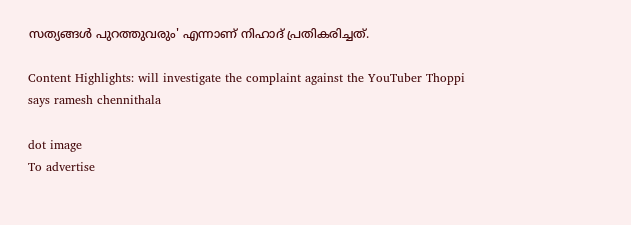സത്യങ്ങള്‍ പുറത്തുവരും' എന്നാണ് നിഹാദ് പ്രതികരിച്ചത്.

Content Highlights: will investigate the complaint against the YouTuber Thoppi says ramesh chennithala

dot image
To advertise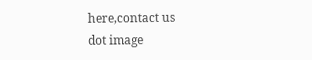here,contact us
dot image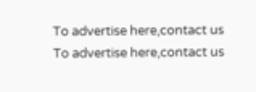To advertise here,contact us
To advertise here,contact us